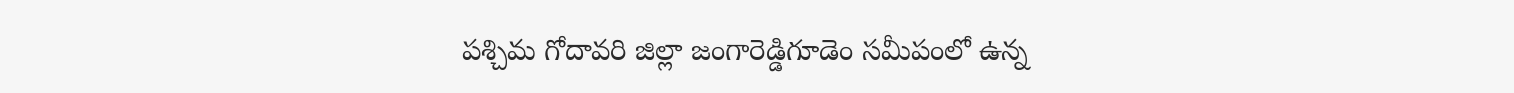పశ్చిమ గోదావరి జిల్లా జంగారెడ్డిగూడెం సమీపంలో ఉన్న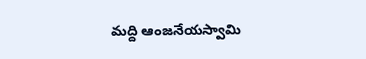మద్ది ఆంజనేయస్వామి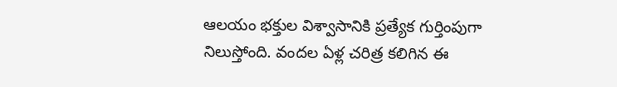ఆలయం భక్తుల విశ్వాసానికి ప్రత్యేక గుర్తింపుగా నిలుస్తోంది. వందల ఏళ్ల చరిత్ర కలిగిన ఈ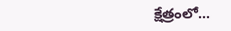క్షేత్రంలో…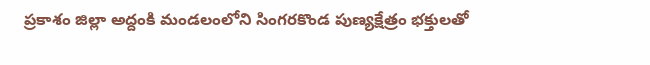ప్రకాశం జిల్లా అద్దంకి మండలంలోని సింగరకొండ పుణ్యక్షేత్రం భక్తులతో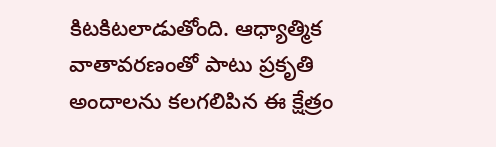కిటకిటలాడుతోంది. ఆధ్యాత్మిక వాతావరణంతో పాటు ప్రకృతి అందాలను కలగలిపిన ఈ క్షేత్రం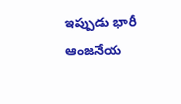ఇప్పుడు భారీ ఆంజనేయ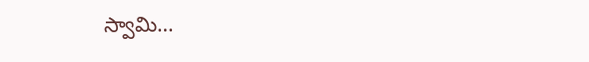స్వామి…